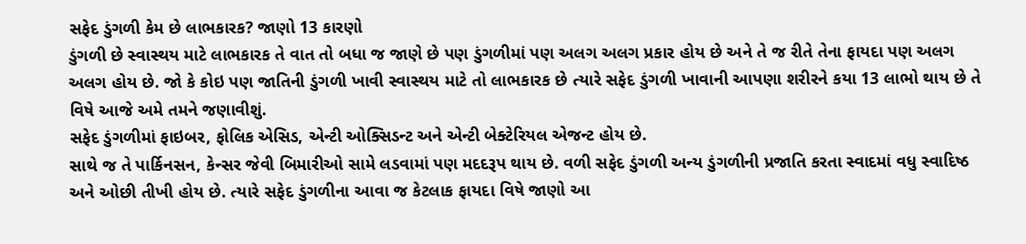સફેદ ડુંગળી કેમ છે લાભકારક? જાણો 13 કારણો
ડુંગળી છે સ્વાસ્થય માટે લાભકારક તે વાત તો બધા જ જાણે છે પણ ડુંગળીમાં પણ અલગ અલગ પ્રકાર હોય છે અને તે જ રીતે તેના ફાયદા પણ અલગ અલગ હોય છે. જો કે કોઇ પણ જાતિની ડુંગળી ખાવી સ્વાસ્થય માટે તો લાભકારક છે ત્યારે સફેદ ડુંગળી ખાવાની આપણા શરીરને કયા 13 લાભો થાય છે તે વિષે આજે અમે તમને જણાવીશું.
સફેદ ડુંગળીમાં ફાઇબર, ફોલિક એસિડ, એન્ટી ઓક્સિડન્ટ અને એન્ટી બેક્ટેરિયલ એજન્ટ હોય છે.
સાથે જ તે પાર્કિનસન, કેન્સર જેવી બિમારીઓ સામે લડવામાં પણ મદદરૂપ થાય છે. વળી સફેદ ડુંગળી અન્ય ડુંગળીની પ્રજાતિ કરતા સ્વાદમાં વધુ સ્વાદિષ્ઠ અને ઓછી તીખી હોય છે. ત્યારે સફેદ ડુંગળીના આવા જ કેટલાક ફાયદા વિષે જાણો આ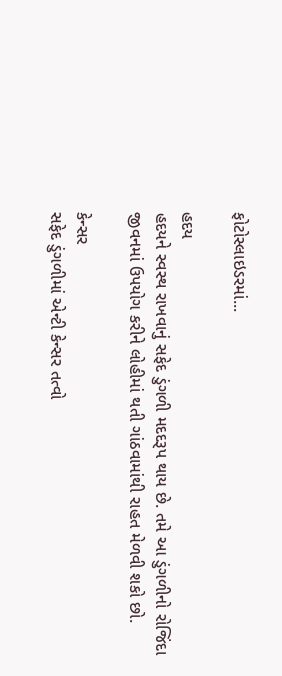ફોટોસ્લાઇડરમાં...

હદય
હદયને સ્વસ્થ રાખવાનું સફેદ ડુંગળી મદદરૂપ થાય છે. તમે આ ડુંગળીનો રોજિંદા જીવનમાં ઉપયોગ કરીને લોહીમાં થતી ગાંઠવામાંથી રાહત મેળવી શકો છો.

કેન્સર
સફેદ ડુંગળીમાં એન્ટી કેન્સર તત્વો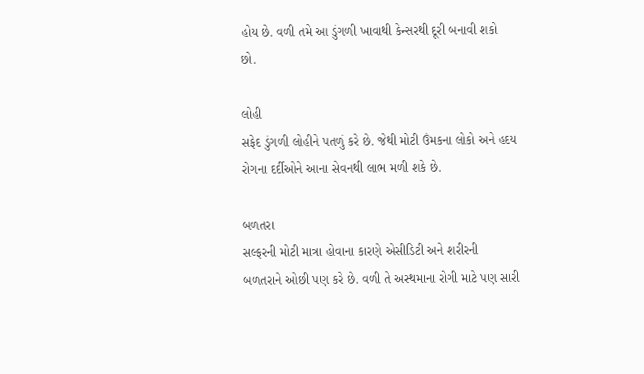હોય છે. વળી તમે આ ડુંગળી ખાવાથી કેન્સરથી દૂરી બનાવી શકો છો.

લોહી
સફેદ ડુંગળી લોહીને પતળું કરે છે. જેથી મોટી ઉંમકના લોકો અને હદય રોગના દર્દીઓને આના સેવનથી લાભ મળી શકે છે.

બળતરા
સલ્ફરની મોટી માત્રા હોવાના કારણે એસીડિટી અને શરીરની બળતરાને ઓછી પણ કરે છે. વળી તે અસ્થમાના રોગી માટે પણ સારી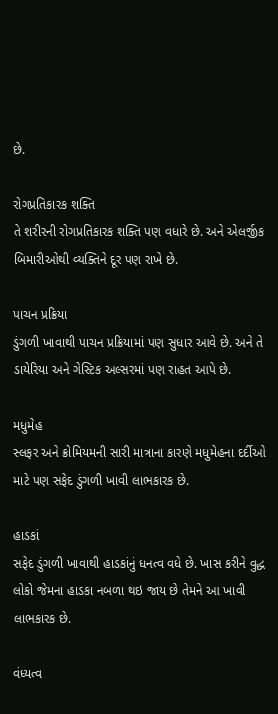છે.

રોગપ્રતિકારક શક્તિ
તે શરીરની રોગપ્રતિકારક શક્તિ પણ વધારે છે. અને એલર્જીક બિમારીઓથી વ્યક્તિને દૂર પણ રાખે છે.

પાચન પ્રક્રિયા
ડુંગળી ખાવાથી પાચન પ્રક્રિયામાં પણ સુધાર આવે છે. અને તે ડાયેરિયા અને ગેસ્ટિક અલ્સરમાં પણ રાહત આપે છે.

મધુમેહ
સ્લફર અને ક્રોમિયમની સારી માત્રાના કારણે મધુમેહના દર્દીઓ માટે પણ સફેદ ડુંગળી ખાવી લાભકારક છે.

હાડકાં
સફેદ ડુંગળી ખાવાથી હાડકાંનું ધનત્વ વધે છે. ખાસ કરીને વુદ્ધ લોકો જેમના હાડકા નબળા થઇ જાય છે તેમને આ ખાવી લાભકારક છે.

વંધ્યત્વ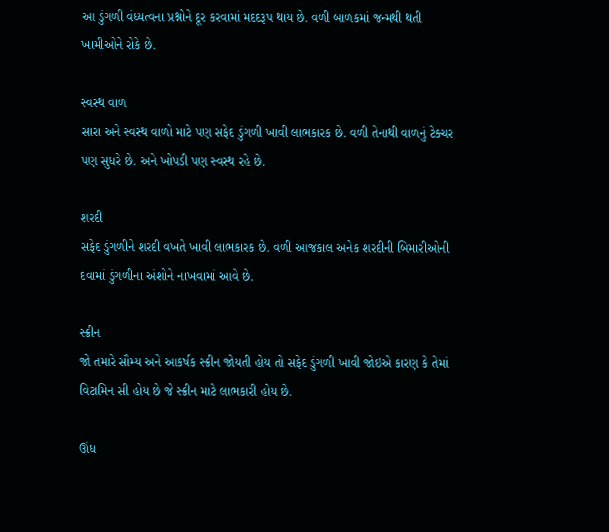આ ડુંગળી વંધ્યત્વના પ્રશ્નોને દૂર કરવામાં મદદરૂપ થાય છે. વળી બાળકમાં જન્મથી થતી ખામીઓને રોકે છે.

સ્વસ્થ વાળ
સારા અને સ્વસ્થ વાળો માટે પણ સફેદ ડુંગળી ખાવી લાભકારક છે. વળી તેનાથી વાળનું ટેક્ચર પણ સુધરે છે. અને ખોપડી પણ સ્વસ્થ રહે છે.

શરદી
સફેદ ડુંગળીને શરદી વખતે ખાવી લાભકારક છે. વળી આજકાલ અનેક શરદીની બિમારીઓની દવામાં ડુંગળીના અંશોને નાખવામાં આવે છે.

સ્ક્રીન
જો તમારે સૌમ્ય અને આકર્ષક સ્ક્રીન જોયતી હોય તો સફેદ ડુંગળી ખાવી જોઇએ કારણ કે તેમાં વિટામિન સી હોય છે જે સ્ક્રીન માટે લાભકારી હોય છે.

ઊંધ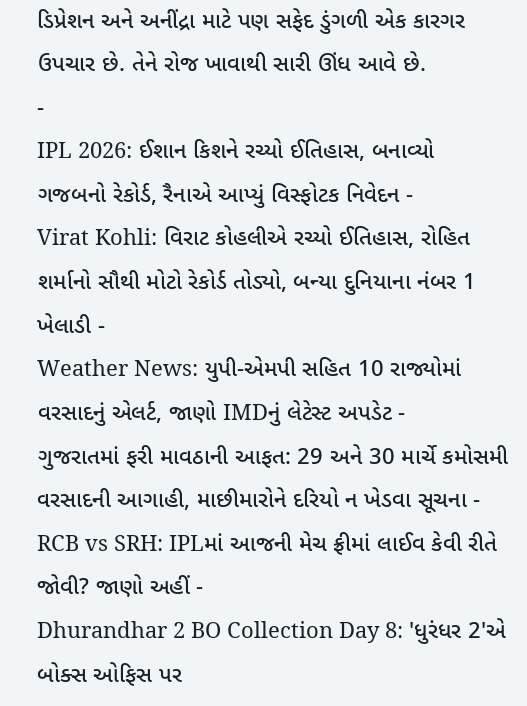ડિપ્રેશન અને અનીંદ્રા માટે પણ સફેદ ડુંગળી એક કારગર ઉપચાર છે. તેને રોજ ખાવાથી સારી ઊંધ આવે છે.
-
IPL 2026: ઈશાન કિશને રચ્યો ઈતિહાસ, બનાવ્યો ગજબનો રેકોર્ડ, રૈનાએ આપ્યું વિસ્ફોટક નિવેદન -
Virat Kohli: વિરાટ કોહલીએ રચ્યો ઈતિહાસ, રોહિત શર્માનો સૌથી મોટો રેકોર્ડ તોડ્યો, બન્યા દુનિયાના નંબર 1 ખેલાડી -
Weather News: યુપી-એમપી સહિત 10 રાજ્યોમાં વરસાદનું એલર્ટ, જાણો IMDનું લેટેસ્ટ અપડેટ -
ગુજરાતમાં ફરી માવઠાની આફત: 29 અને 30 માર્ચે કમોસમી વરસાદની આગાહી, માછીમારોને દરિયો ન ખેડવા સૂચના -
RCB vs SRH: IPLમાં આજની મેચ ફ્રીમાં લાઈવ કેવી રીતે જોવી? જાણો અહીં -
Dhurandhar 2 BO Collection Day 8: 'ધુરંધર 2'એ બોક્સ ઓફિસ પર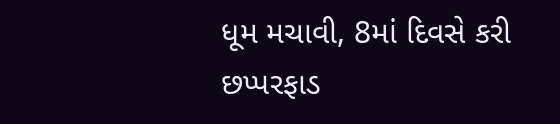ધૂમ મચાવી, 8માં દિવસે કરી છપ્પરફાડ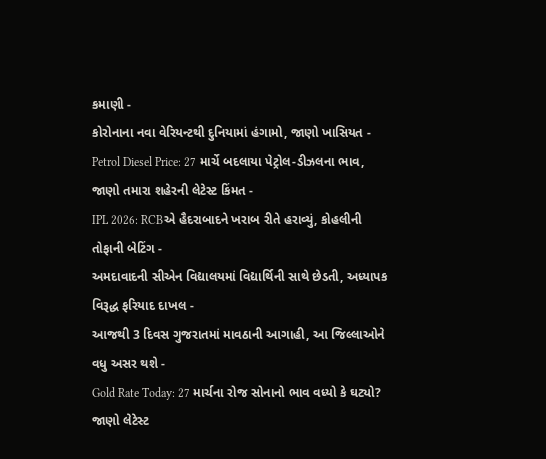કમાણી -
કોરોનાના નવા વેરિયન્ટથી દુનિયામાં હંગામો, જાણો ખાસિયત -
Petrol Diesel Price: 27 માર્ચે બદલાયા પેટ્રોલ-ડીઝલના ભાવ, જાણો તમારા શહેરની લેટેસ્ટ કિંમત -
IPL 2026: RCBએ હૈદરાબાદને ખરાબ રીતે હરાવ્યું, કોહલીની તોફાની બેટિંગ -
અમદાવાદની સીએન વિદ્યાલયમાં વિદ્યાર્થિની સાથે છેડતી, અધ્યાપક વિરૂદ્ધ ફરિયાદ દાખલ -
આજથી 3 દિવસ ગુજરાતમાં માવઠાની આગાહી, આ જિલ્લાઓને વધુ અસર થશે -
Gold Rate Today: 27 માર્ચના રોજ સોનાનો ભાવ વધ્યો કે ઘટ્યો? જાણો લેટેસ્ટ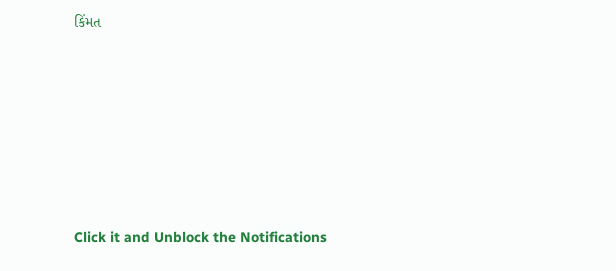કિંમત









Click it and Unblock the Notifications